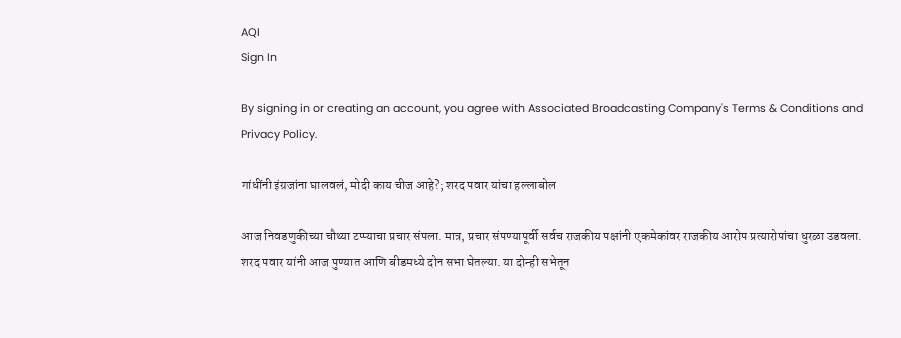AQI
Sign In

By signing in or creating an account, you agree with Associated Broadcasting Company's Terms & Conditions and Privacy Policy.

गांधींनी इंग्रजांना घालवलं, मोदी काय चीज आहे?; शरद पवार यांचा हल्लाबोल

आज निवडणुकीच्या चौथ्या टप्प्याचा प्रचार संपला. मात्र, प्रचार संपण्यापूर्वी सर्वच राजकीय पक्षांनी एकमेकांवर राजकीय आरोप प्रत्यारोपांचा धुरळा उडवला. शरद पवार यांनी आज पुण्यात आणि बीडमध्ये दोन सभा घेतल्या. या दोन्ही सभेतून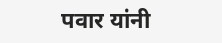पवार यांनी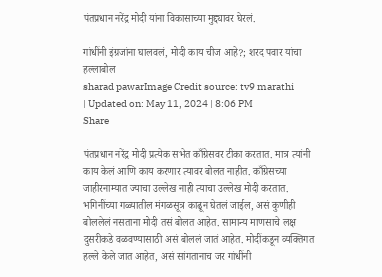पंतप्रधान नरेंद्र मोदी यांना विकासाच्या मुद्द्यावर घेरलं.

गांधींनी इंग्रजांना घालवलं, मोदी काय चीज आहे?; शरद पवार यांचा हल्लाबोल
sharad pawarImage Credit source: tv9 marathi
| Updated on: May 11, 2024 | 8:06 PM
Share

पंतप्रधान नरेंद्र मोदी प्रत्येक सभेत काँग्रेसवर टीका करतात. मात्र त्यांनी काय केलं आणि काय करणार त्यावर बोलत नाहीत. काँग्रेसच्या जाहीरनाम्यात ज्याचा उल्लेख नाही त्याचा उल्लेख मोदी करतात. भगिनींच्या गळ्यातील मंगळसूत्र काढून घेतलं जाईल, असं कुणीही बोललेलं नसताना मोदी तसं बोलत आहेत. सामान्य माणसाचे लक्ष दुसरीकडे वळवण्यासाठी असं बोललं जातं आहेत. मोदींकडून व्यक्तिगत हल्ले केले जात आहेत, असं सांगतानाच जर गांधींनी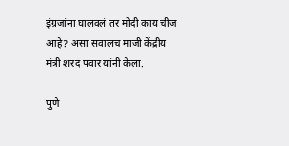इंग्रजांना घालवलं तर मोदी काय चीज आहे? असा सवालच माजी केंद्रीय मंत्री शरद पवार यांनी केला.

पुणे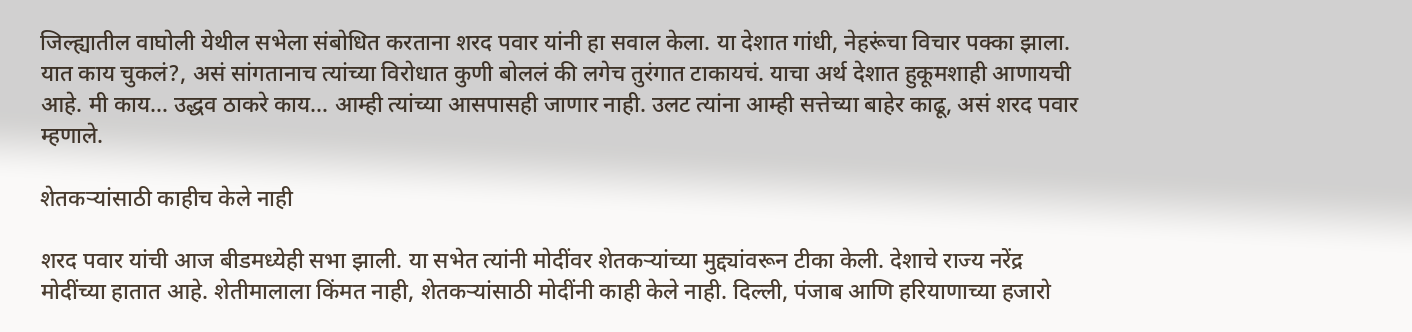जिल्ह्यातील वाघोली येथील सभेला संबोधित करताना शरद पवार यांनी हा सवाल केला. या देशात गांधी, नेहरूंचा विचार पक्का झाला. यात काय चुकलं?, असं सांगतानाच त्यांच्या विरोधात कुणी बोललं की लगेच तुरंगात टाकायचं. याचा अर्थ देशात हुकूमशाही आणायची आहे. मी काय… उद्धव ठाकरे काय… आम्ही त्यांच्या आसपासही जाणार नाही. उलट त्यांना आम्ही सत्तेच्या बाहेर काढू, असं शरद पवार म्हणाले.

शेतकऱ्यांसाठी काहीच केले नाही

शरद पवार यांची आज बीडमध्येही सभा झाली. या सभेत त्यांनी मोदींवर शेतकऱ्यांच्या मुद्द्यांवरून टीका केली. देशाचे राज्य नरेंद्र मोदींच्या हातात आहे. शेतीमालाला किंमत नाही, शेतकऱ्यांसाठी मोदींनी काही केले नाही. दिल्ली, पंजाब आणि हरियाणाच्या हजारो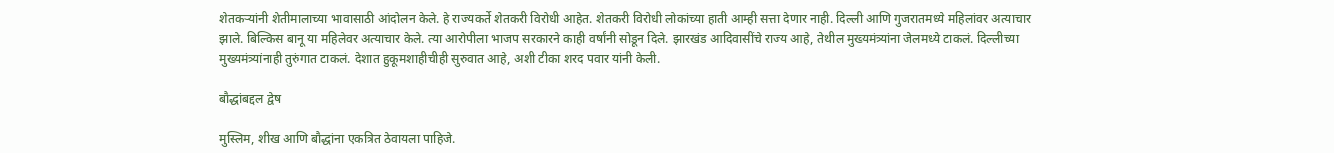शेतकऱ्यांनी शेतीमालाच्या भावासाठी आंदोलन केले. हे राज्यकर्ते शेतकरी विरोधी आहेत. शेतकरी विरोधी लोकांच्या हाती आम्ही सत्ता देणार नाही. दिल्ली आणि गुजरातमध्ये महिलांवर अत्याचार झाले. बिल्किस बानू या महिलेवर अत्याचार केले. त्या आरोपीला भाजप सरकारने काही वर्षांनी सोडून दिले. झारखंड आदिवासींचे राज्य आहे, तेथील मुख्यमंत्र्यांना जेलमध्ये टाकलं. दिल्लीच्या मुख्यमंत्र्यांनाही तुरुंगात टाकलं. देशात हुकूमशाहीचीही सुरुवात आहे, अशी टीका शरद पवार यांनी केली.

बौद्धांबद्दल द्वेष

मुस्लिम, शीख आणि बौद्धांना एकत्रित ठेवायला पाहिजे.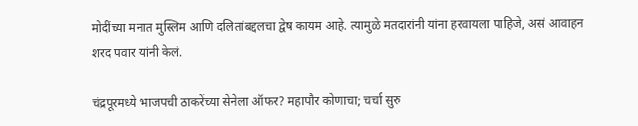मोदींच्या मनात मुस्लिम आणि दलितांबद्दलचा द्वेष कायम आहे. त्यामुळे मतदारांनी यांना हरवायला पाहिजे, असं आवाहन शरद पवार यांनी केलं.

चंद्रपूरमध्ये भाजपची ठाकरेंच्या सेनेला ऑफर? महापौर कोणाचा; चर्चा सुरु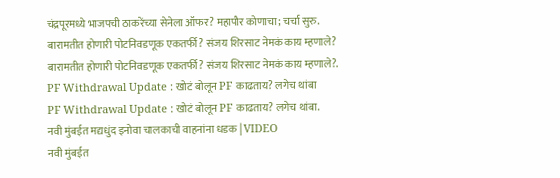चंद्रपूरमध्ये भाजपची ठाकरेंच्या सेनेला ऑफर? महापौर कोणाचा; चर्चा सुरु.
बारामतीत होणारी पोटनिवडणूक एकतर्फी? संजय शिरसाट नेमकं काय म्हणाले?
बारामतीत होणारी पोटनिवडणूक एकतर्फी? संजय शिरसाट नेमकं काय म्हणाले?.
PF Withdrawal Update : खोटं बोलून PF काढताय? लगेच थांबा
PF Withdrawal Update : खोटं बोलून PF काढताय? लगेच थांबा.
नवी मुंबईत मद्यधुंद इनोवा चालकाची वाहनांना धडक | VIDEO
नवी मुंबईत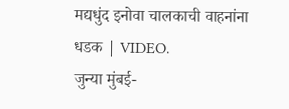मद्यधुंद इनोवा चालकाची वाहनांना धडक | VIDEO.
जुन्या मुंबई-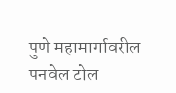पुणे महामार्गावरील पनवेल टोल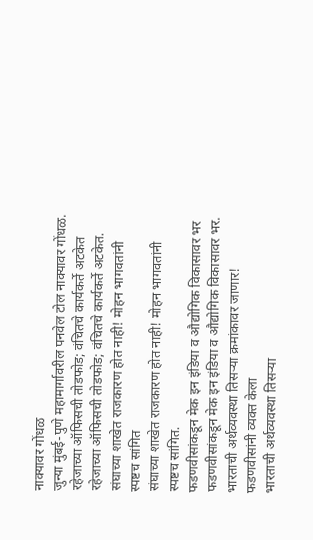नाक्यावर गोंधळ
जुन्या मुंबई-पुणे महामार्गावरील पनवेल टोल नाक्यावर गोंधळ.
रहेजाच्या ऑफिसची तोडफोड; वंचितचे कार्यकर्ते अटकेत
रहेजाच्या ऑफिसची तोडफोड; वंचितचे कार्यकर्ते अटकेत.
संघाच्या शाखेत राजकारण होत नाही! मोहन भागवतांनी स्पष्टच सांगित
संघाच्या शाखेत राजकारण होत नाही! मोहन भागवतांनी स्पष्टच सांगित.
फडणवीसांकडून मेक इन इंडिया व औद्योगिक विकासावर भर
फडणवीसांकडून मेक इन इंडिया व औद्योगिक विकासावर भर.
भारताची अर्थव्यवस्था तिसऱ्या क्रमांकावर जाणार! फडणवीसांनी व्यक्त केला
भारताची अर्थव्यवस्था तिसऱ्या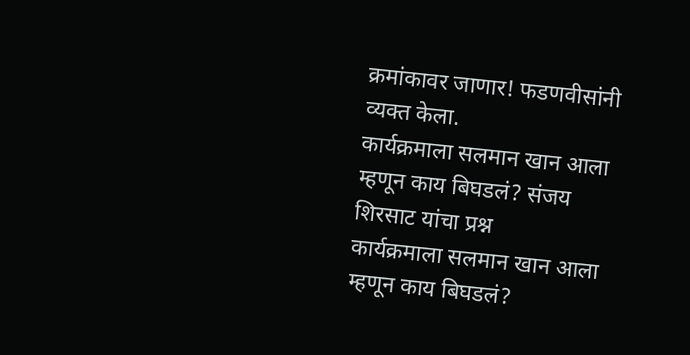क्रमांकावर जाणार! फडणवीसांनी व्यक्त केला.
कार्यक्रमाला सलमान खान आला म्हणून काय बिघडलं? संजय शिरसाट यांचा प्रश्न
कार्यक्रमाला सलमान खान आला म्हणून काय बिघडलं?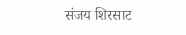संजय शिरसाट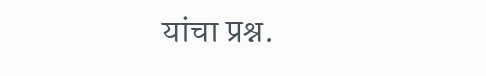यांचा प्रश्न.